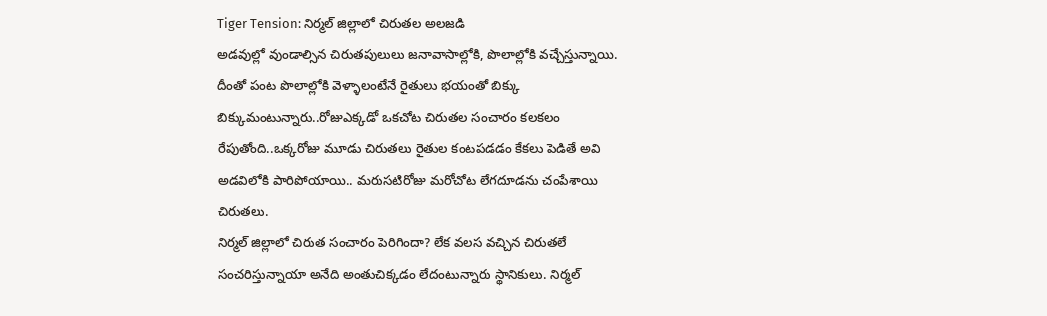Tiger Tension: నిర్మల్ జిల్లాలో చిరుతల అలజడి
అడవుల్లో వుండాల్సిన చిరుతపులులు జనావాసాల్లోకి, పొలాల్లోకి వచ్చేస్తున్నాయి. దీంతో పంట పొలాల్లోకి వెళ్ళాలంటేనే రైతులు భయంతో బిక్కు
బిక్కుమంటున్నారు..రోజుఎక్కడో ఒకచోట చిరుతల సంచారం కలకలం రేపుతోంది..ఒక్కరోజు మూడు చిరుతలు రైతుల కంటపడడం కేకలు పెడితే అవి అడవిలోకి పారిపోయాయి.. మరుసటిరోజు మరోచోట లేగదూడను చంపేశాయి చిరుతలు.
నిర్మల్ జిల్లాలో చిరుత సంచారం పెరిగిందా? లేక వలస వచ్చిన చిరుతలే సంచరిస్తున్నాయా అనేది అంతుచిక్కడం లేదంటున్నారు స్థానికులు. నిర్మల్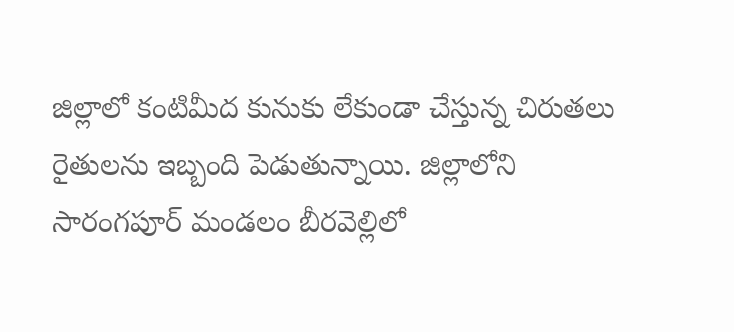జిల్లాలో కంటిమీద కునుకు లేకుండా చేస్తున్న చిరుతలు రైతులను ఇబ్బంది పెడుతున్నాయి. జిల్లాలోని సారంగపూర్ మండలం బీరవెల్లిలో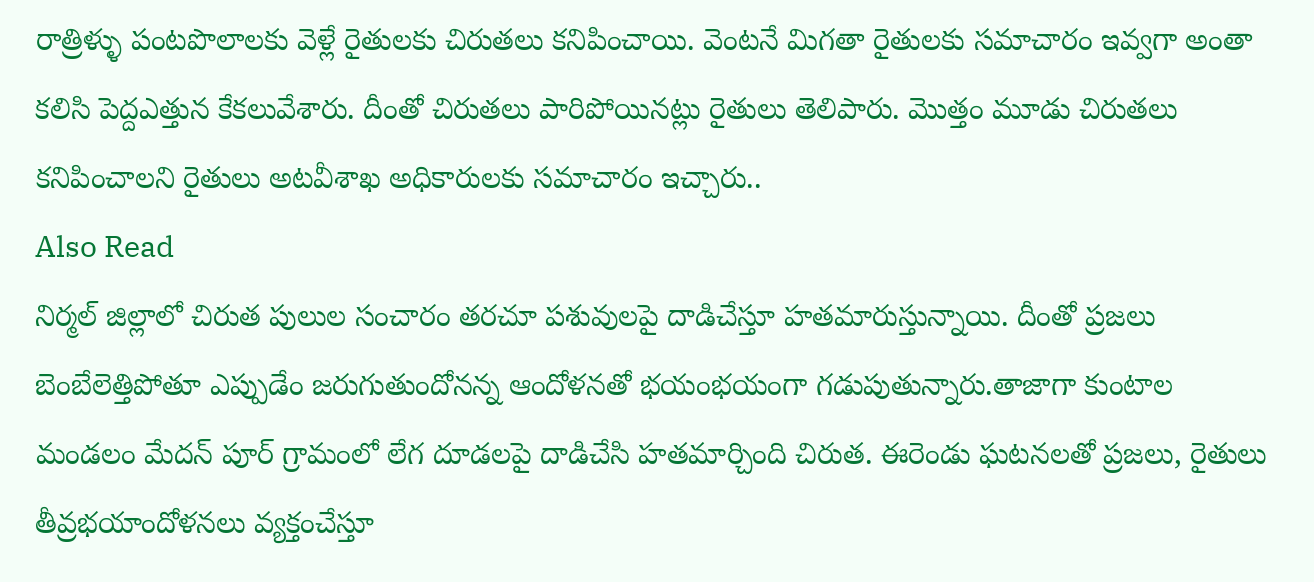రాత్రిళ్ళు పంటపొలాలకు వెళ్లే రైతులకు చిరుతలు కనిపించాయి. వెంటనే మిగతా రైతులకు సమాచారం ఇవ్వగా అంతా కలిసి పెద్దఎత్తున కేకలువేశారు. దీంతో చిరుతలు పారిపోయినట్లు రైతులు తెలిపారు. మొత్తం మూడు చిరుతలు కనిపించాలని రైతులు అటవీశాఖ అధికారులకు సమాచారం ఇచ్చారు..
Also Read
నిర్మల్ జిల్లాలో చిరుత పులుల సంచారం తరచూ పశువులపై దాడిచేస్తూ హతమారుస్తున్నాయి. దీంతో ప్రజలు బెంబేలెత్తిపోతూ ఎప్పుడేం జరుగుతుందోనన్న ఆందోళనతో భయంభయంగా గడుపుతున్నారు.తాజాగా కుంటాల మండలం మేదన్ పూర్ గ్రామంలో లేగ దూడలపై దాడిచేసి హతమార్చింది చిరుత. ఈరెండు ఘటనలతో ప్రజలు, రైతులు తీవ్రభయాందోళనలు వ్యక్తంచేస్తూ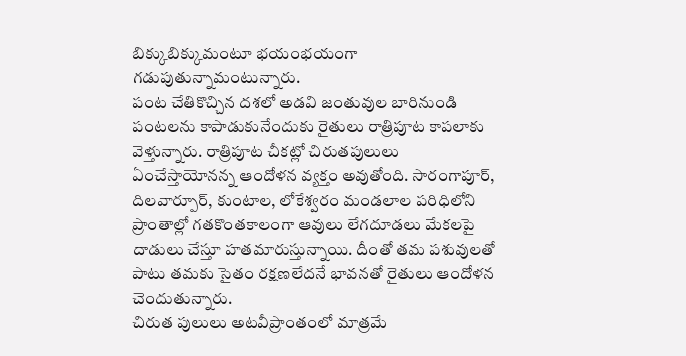బిక్కుబిక్కుమంటూ భయంభయంగా గడుపుతున్నామంటున్నారు.
పంట చేతికొచ్చిన దశలో అడవి జంతువుల బారినుండి పంటలను కాపాడుకునేందుకు రైతులు రాత్రిపూట కాపలాకు వెళ్తున్నారు. రాత్రిపూట చీకట్లో చిరుతపులులు ఏంచేస్తాయోనన్న ఆందోళన వ్యక్తం అవుతోంది. సారంగాపూర్, దిలవార్పూర్, కుంటాల, లోకేశ్వరం మండలాల పరిధిలోని ప్రాంతాల్లో గతకొంతకాలంగా ఆవులు లేగదూడలు మేకలపై దాడులు చేస్తూ హతమారుస్తున్నాయి. దీంతో తమ పశువులతో పాటు తమకు సైతం రక్షణలేదనే భావనతో రైతులు ఆందోళన చెందుతున్నారు.
చిరుత పులులు అటవీప్రాంతంలో మాత్రమే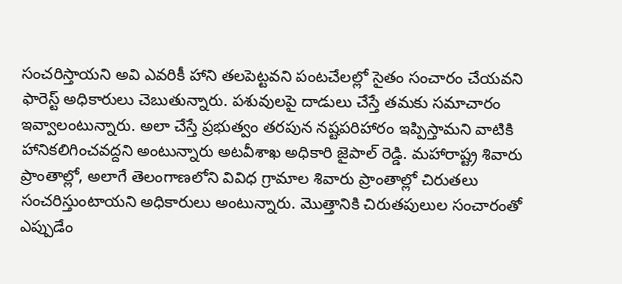సంచరిస్తాయని అవి ఎవరికీ హాని తలపెట్టవని పంటచేలల్లో సైతం సంచారం చేయవని ఫారెస్ట్ అధికారులు చెబుతున్నారు. పశువులపై దాడులు చేస్తే తమకు సమాచారం ఇవ్వాలంటున్నారు. అలా చేస్తే ప్రభుత్వం తరపున నష్టపరిహారం ఇప్పిస్తామని వాటికి హానికలిగించవద్దని అంటున్నారు అటవీశాఖ అధికారి జైపాల్ రెడ్డి. మహారాష్ట్ర శివారు ప్రాంతాల్లో, అలాగే తెలంగాణలోని వివిధ గ్రామాల శివారు ప్రాంతాల్లో చిరుతలు సంచరిస్తుంటాయని అధికారులు అంటున్నారు. మొత్తానికి చిరుతపులుల సంచారంతో ఎప్పుడేం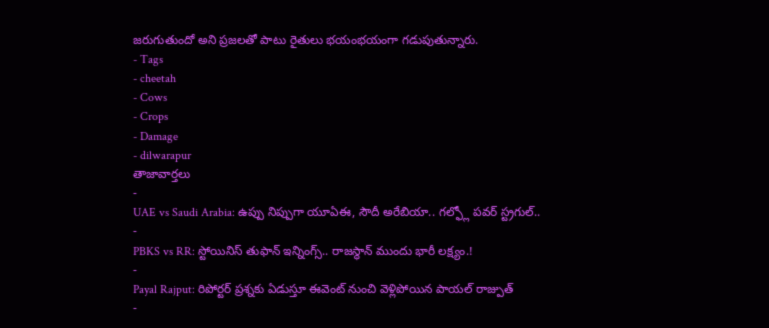జరుగుతుందో అని ప్రజలతో పాటు రైతులు భయంభయంగా గడుపుతున్నారు.
- Tags
- cheetah
- Cows
- Crops
- Damage
- dilwarapur
తాజావార్తలు
-
UAE vs Saudi Arabia: ఉప్పు నిప్పుగా యూఏఈ, సౌదీ అరేబియా.. గల్ఫ్లో పవర్ స్ట్రగుల్..
-
PBKS vs RR: స్టోయినిస్ తుఫాన్ ఇన్నింగ్స్.. రాజస్థాన్ ముందు భారీ లక్ష్యం.!
-
Payal Rajput: రిపోర్టర్ ప్రశ్నకు ఏడుస్తూ ఈవెంట్ నుంచి వెళ్లిపోయిన పాయల్ రాజ్పుత్
-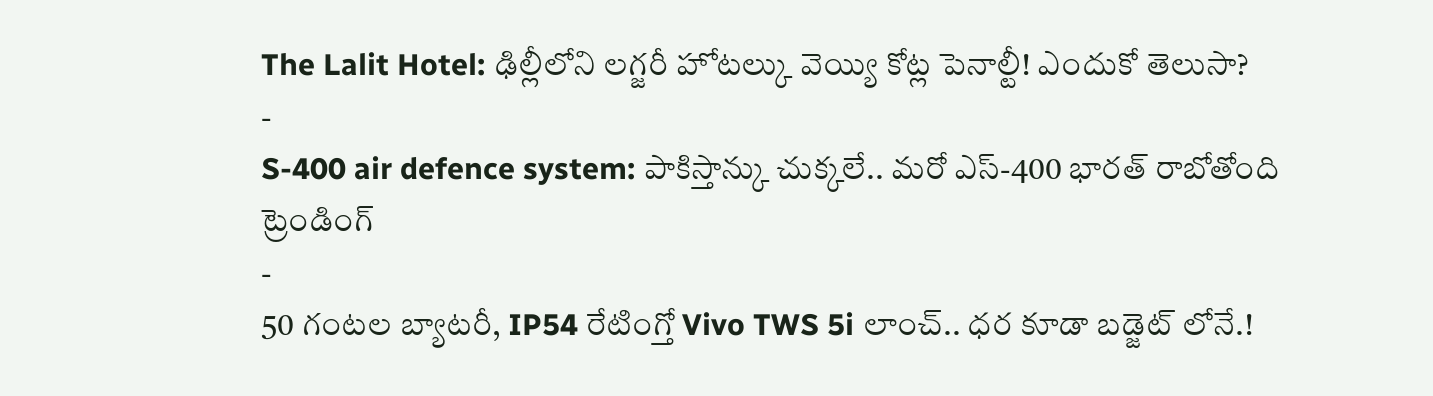The Lalit Hotel: ఢిల్లీలోని లగ్జరీ హోటల్కు వెయ్యి కోట్ల పెనాల్టీ! ఎందుకో తెలుసా?
-
S-400 air defence system: పాకిస్తాన్కు చుక్కలే.. మరో ఎస్-400 భారత్ రాబోతోంది
ట్రెండింగ్
-
50 గంటల బ్యాటరీ, IP54 రేటింగ్తో Vivo TWS 5i లాంచ్.. ధర కూడా బడ్జెట్ లోనే.!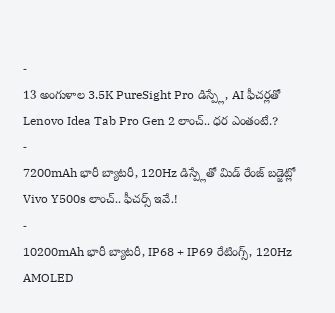-
13 అంగుళాల 3.5K PureSight Pro డిస్ప్లే, AI ఫీచర్లతో Lenovo Idea Tab Pro Gen 2 లాంచ్.. ధర ఎంతంటే.?
-
7200mAh భారీ బ్యాటరీ, 120Hz డిస్ప్లేతో మిడ్ రేంజ్ బడ్జెట్లో Vivo Y500s లాంచ్.. ఫీచర్స్ ఇవే.!
-
10200mAh భారీ బ్యాటరీ, IP68 + IP69 రేటింగ్స్, 120Hz AMOLED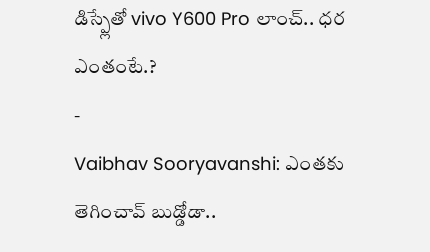డిస్ప్లేతో vivo Y600 Pro లాంచ్.. ధర ఎంతంటే.?
-
Vaibhav Sooryavanshi: ఎంతకు తెగించావ్ బుడ్డోడా..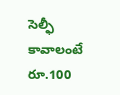సెల్ఫీ కావాలంటే రూ.100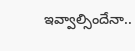ఇవ్వాల్సిందేనా..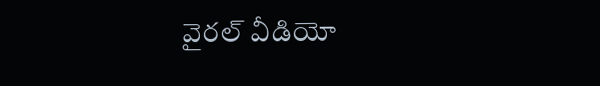వైరల్ వీడియో